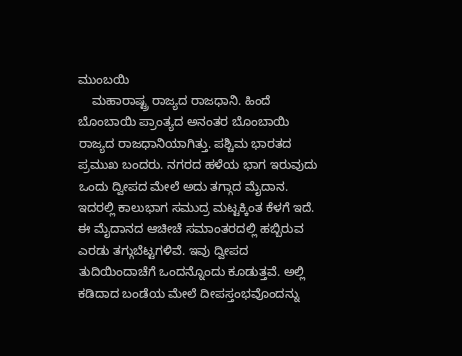ಮುಂಬಯಿ
    ಮಹಾರಾಷ್ಟ್ರ ರಾಜ್ಯದ ರಾಜಧಾನಿ. ಹಿಂದೆ ಬೊಂಬಾಯಿ ಪ್ರಾಂತ್ಯದ ಅನಂತರ ಬೊಂಬಾಯಿ ರಾಜ್ಯದ ರಾಜಧಾನಿಯಾಗಿತ್ತು. ಪಶ್ಚಿಮ ಭಾರತದ ಪ್ರಮುಖ ಬಂದರು. ನಗರದ ಹಳೆಯ ಭಾಗ ಇರುವುದು ಒಂದು ದ್ವೀಪದ ಮೇಲೆ ಅದು ತಗ್ಗಾದ ಮೈದಾನ. ಇದರಲ್ಲಿ ಕಾಲುಭಾಗ ಸಮುದ್ರ ಮಟ್ಟಕ್ಕಿಂತ ಕೆಳಗೆ ಇದೆ. ಈ ಮೈದಾನದ ಆಚೀಚೆ ಸಮಾಂತರದಲ್ಲಿ ಹಬ್ಬಿರುವ ಎರಡು ತಗ್ಗುಬೆಟ್ಟಗಳಿವೆ. ಇವು ದ್ವೀಪದ ತುದಿಯಿಂದಾಚೆಗೆ ಒಂದನ್ನೊಂದು ಕೂಡುತ್ತವೆ. ಅಲ್ಲಿ ಕಡಿದಾದ ಬಂಡೆಯ ಮೇಲೆ ದೀಪಸ್ತಂಭವೊಂದನ್ನು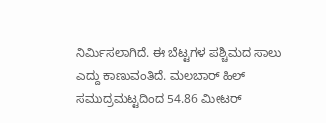ನಿರ್ಮಿಸಲಾಗಿದೆ. ಈ ಬೆಟ್ಟಗಳ ಪಶ್ಚಿಮದ ಸಾಲು ಎದ್ದು ಕಾಣುವಂತಿದೆ. ಮಲಬಾರ್ ಹಿಲ್ ಸಮುದ್ರಮಟ್ಟದಿಂದ 54.86 ಮೀಟರ್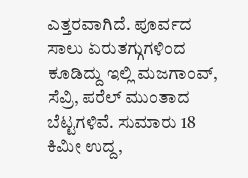ಎತ್ತರವಾಗಿದೆ. ಪೂರ್ವದ ಸಾಲು ಏರುತಗ್ಗುಗಳಿಂದ ಕೂಡಿದ್ದು ಇಲ್ಲಿ ಮಜಗಾಂವ್, ಸೆವ್ರಿ, ಪರೆಲ್ ಮುಂತಾದ ಬೆಟ್ಟಗಳಿವೆ. ಸುಮಾರು 18 ಕಿಮೀ ಉದ್ದ,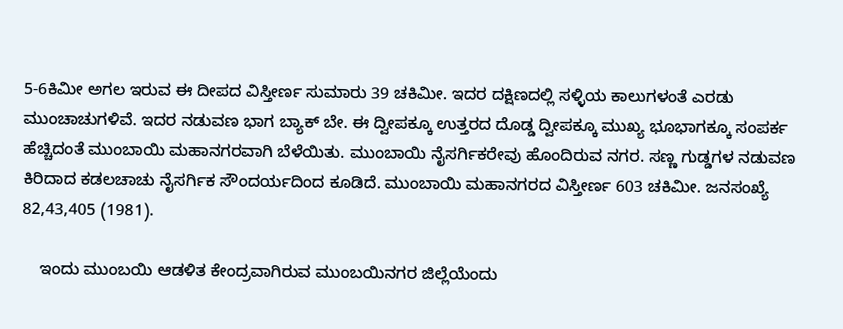5-6ಕಿಮೀ ಅಗಲ ಇರುವ ಈ ದೀಪದ ವಿಸ್ತೀರ್ಣ ಸುಮಾರು 39 ಚಕಿಮೀ. ಇದರ ದಕ್ಷಿಣದಲ್ಲಿ ಸಳ್ಳಿಯ ಕಾಲುಗಳಂತೆ ಎರಡು ಮುಂಚಾಚುಗಳಿವೆ. ಇದರ ನಡುವಣ ಭಾಗ ಬ್ಯಾಕ್ ಬೇ. ಈ ದ್ವೀಪಕ್ಕೂ ಉತ್ತರದ ದೊಡ್ಡ ದ್ವೀಪಕ್ಕೂ ಮುಖ್ಯ ಭೂಭಾಗಕ್ಕೂ ಸಂಪರ್ಕ ಹೆಚ್ಚಿದಂತೆ ಮುಂಬಾಯಿ ಮಹಾನಗರವಾಗಿ ಬೆಳೆಯಿತು. ಮುಂಬಾಯಿ ನೈಸರ್ಗಿಕರೇವು ಹೊಂದಿರುವ ನಗರ. ಸಣ್ಣ ಗುಡ್ಡಗಳ ನಡುವಣ ಕಿರಿದಾದ ಕಡಲಚಾಚು ನೈಸರ್ಗಿಕ ಸೌಂದರ್ಯದಿಂದ ಕೂಡಿದೆ. ಮುಂಬಾಯಿ ಮಹಾನಗರದ ವಿಸ್ತೀರ್ಣ 603 ಚಕಿಮೀ. ಜನಸಂಖ್ಯೆ 82,43,405 (1981).

    ಇಂದು ಮುಂಬಯಿ ಆಡಳಿತ ಕೇಂದ್ರವಾಗಿರುವ ಮುಂಬಯಿನಗರ ಜಿಲ್ಲೆಯೆಂದು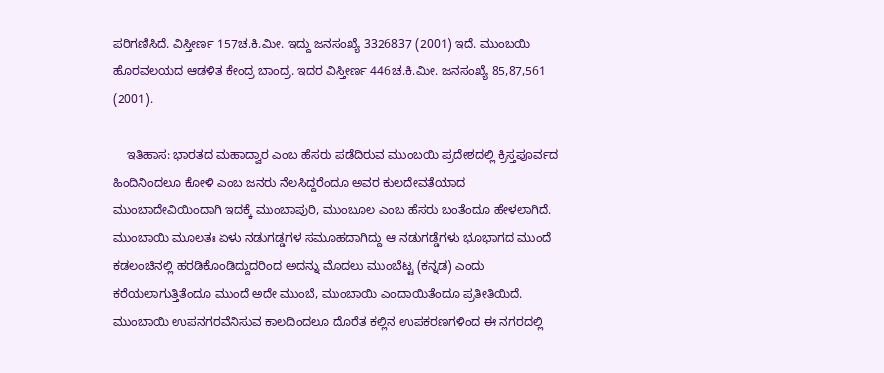ಪರಿಗಣಿಸಿದೆ. ವಿಸ್ತೀರ್ಣ 157ಚ.ಕಿ.ಮೀ. ಇದ್ದು ಜನಸಂಖ್ಯೆ 3326837 (2001) ಇದೆ. ಮುಂಬಯಿ ಹೊರವಲಯದ ಆಡಳಿತ ಕೇಂದ್ರ ಬಾಂದ್ರ. ಇದರ ವಿಸ್ತೀರ್ಣ 446ಚ.ಕಿ.ಮೀ. ಜನಸಂಖ್ಯೆ 85,87,561 (2001).

    ಇತಿಹಾಸ: ಭಾರತದ ಮಹಾದ್ವಾರ ಎಂಬ ಹೆಸರು ಪಡೆದಿರುವ ಮುಂಬಯಿ ಪ್ರದೇಶದಲ್ಲಿ ಕ್ರಿಸ್ತಪೂರ್ವದ ಹಿಂದಿನಿಂದಲೂ ಕೋಳಿ ಎಂಬ ಜನರು ನೆಲಸಿದ್ದರೆಂದೂ ಅವರ ಕುಲದೇವತೆಯಾದ ಮುಂಬಾದೇವಿಯಿಂದಾಗಿ ಇದಕ್ಕೆ ಮುಂಬಾಪುರಿ, ಮುಂಬೂಲ ಎಂಬ ಹೆಸರು ಬಂತೆಂದೂ ಹೇಳಲಾಗಿದೆ. ಮುಂಬಾಯಿ ಮೂಲತಃ ಏಳು ನಡುಗಡ್ಡಗಳ ಸಮೂಹದಾಗಿದ್ದು ಆ ನಡುಗಡ್ಡೆಗಳು ಭೂಭಾಗದ ಮುಂದೆ ಕಡಲಂಚಿನಲ್ಲಿ ಹರಡಿಕೊಂಡಿದ್ದುದರಿಂದ ಅದನ್ನು ಮೊದಲು ಮುಂಬೆಟ್ಟ (ಕನ್ನಡ) ಎಂದು ಕರೆಯಲಾಗುತ್ತಿತೆಂದೂ ಮುಂದೆ ಅದೇ ಮುಂಬೆ, ಮುಂಬಾಯಿ ಎಂದಾಯಿತೆಂದೂ ಪ್ರತೀತಿಯಿದೆ. ಮುಂಬಾಯಿ ಉಪನಗರವೆನಿಸುವ ಕಾಲದಿಂದಲೂ ದೊರೆತ ಕಲ್ಲಿನ ಉಪಕರಣಗಳಿಂದ ಈ ನಗರದಲ್ಲಿ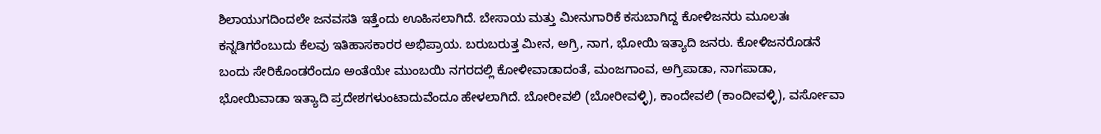ಶಿಲಾಯುಗದಿಂದಲೇ ಜನವಸತಿ ಇತ್ತೆಂದು ಊಹಿಸಲಾಗಿದೆ. ಬೇಸಾಯ ಮತ್ತು ಮೀನುಗಾರಿಕೆ ಕಸುಬಾಗಿದ್ದ ಕೋಳಿಜನರು ಮೂಲತಃ ಕನ್ನಡಿಗರೆಂಬುದು ಕೆಲವು ಇತಿಹಾಸಕಾರರ ಅಭಿಪ್ರಾಯ. ಬರುಬರುತ್ತ ಮೀನ, ಅಗ್ರಿ, ನಾಗ, ಭೋಯಿ ಇತ್ಯಾದಿ ಜನರು. ಕೋಳಿಜನರೊಡನೆ ಬಂದು ಸೇರಿಕೊಂಡರೆಂದೂ ಅಂತೆಯೇ ಮುಂಬಯಿ ನಗರದಲ್ಲಿ ಕೋಳೀವಾಡಾದಂತೆ, ಮಂಜಗಾಂವ, ಅಗ್ರಿಪಾಡಾ, ನಾಗಪಾಡಾ, ಭೋಯಿವಾಡಾ ಇತ್ಯಾದಿ ಪ್ರದೇಶಗಳುಂಟಾದುವೆಂದೂ ಹೇಳಲಾಗಿದೆ. ಬೋರೀವಲಿ (ಬೋರೀವಳ್ಳಿ), ಕಾಂದೇವಲಿ (ಕಾಂದೀವಳ್ಳಿ), ವರ್ಸೋವಾ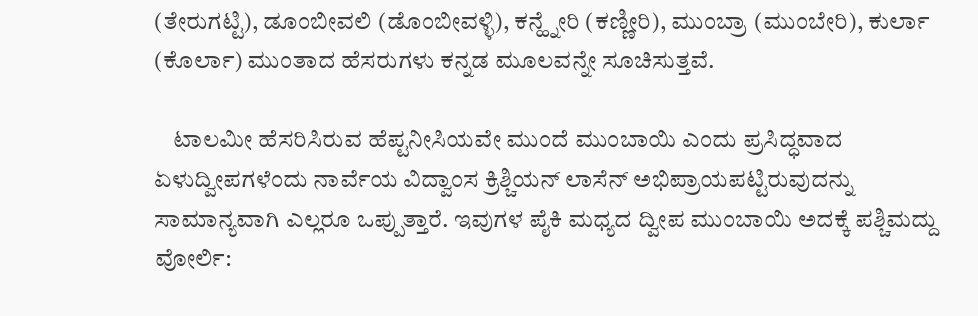(ತೇರುಗಟ್ಟಿ), ಡೂಂಬೀವಲಿ (ಡೊಂಬೀವಳ್ಳಿ), ಕನ್ಹ್ನೇರಿ (ಕಣ್ಣೀರಿ), ಮುಂಬ್ರಾ (ಮುಂಬೇರಿ), ಕುರ್ಲಾ (ಕೊರ್ಲಾ) ಮುಂತಾದ ಹೆಸರುಗಳು ಕನ್ನಡ ಮೂಲವನ್ನೇ ಸೂಚಿಸುತ್ತವೆ.

    ಟಾಲಮೀ ಹೆಸರಿಸಿರುವ ಹೆಪ್ಟನೀಸಿಯವೇ ಮುಂದೆ ಮುಂಬಾಯಿ ಎಂದು ಪ್ರಸಿದ್ಧವಾದ ಏಳುದ್ವೀಪಗಳೆಂದು ನಾರ್ವೆಯ ವಿದ್ವಾಂಸ ಕ್ರಿಶ್ಚಿಯನ್ ಲಾಸೆನ್ ಅಭಿಪ್ರಾಯಪಟ್ಟಿರುವುದನ್ನು ಸಾಮಾನ್ಯವಾಗಿ ಎಲ್ಲರೂ ಒಪ್ಪುತ್ತಾರೆ. ಇವುಗಳ ಪೈಕಿ ಮಧ್ಯದ ದ್ವೀಪ ಮುಂಬಾಯಿ ಅದಕ್ಕೆ ಪಶ್ಚಿಮದ್ದು ವೋರ್ಲಿ: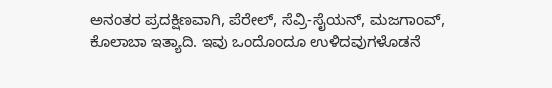ಅನಂತರ ಪ್ರದಕ್ಷಿಣವಾಗಿ, ಪೆರೇಲ್, ಸೆವ್ರಿ-ಸೈಯನ್, ಮಜಗಾಂವ್, ಕೊಲಾಬಾ ಇತ್ಯಾದಿ. ಇವು ಒಂದೊಂದೂ ಉಳಿದವುಗಳೊಡನೆ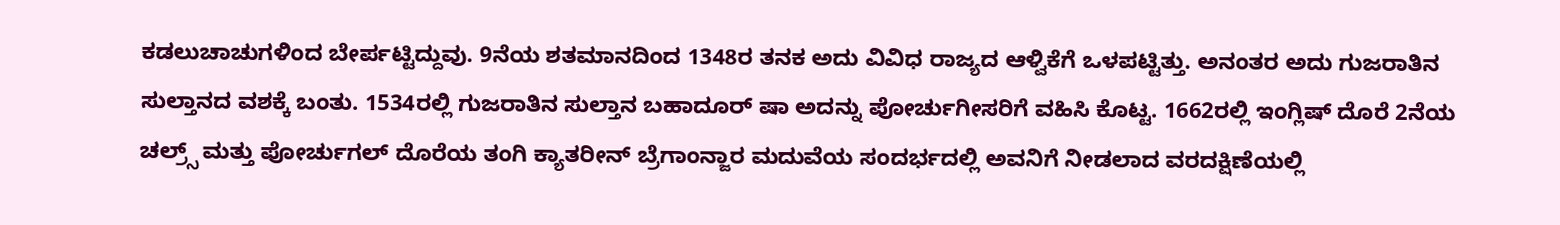ಕಡಲುಚಾಚುಗಳಿಂದ ಬೇರ್ಪಟ್ಟಿದ್ದುವು. 9ನೆಯ ಶತಮಾನದಿಂದ 1348ರ ತನಕ ಅದು ವಿವಿಧ ರಾಜ್ಯದ ಆಳ್ವಿಕೆಗೆ ಒಳಪಟ್ಟಿತ್ತು. ಅನಂತರ ಅದು ಗುಜರಾತಿನ ಸುಲ್ತಾನದ ವಶಕ್ಕೆ ಬಂತು. 1534ರಲ್ಲಿ ಗುಜರಾತಿನ ಸುಲ್ತಾನ ಬಹಾದೂರ್ ಷಾ ಅದನ್ನು ಪೋರ್ಚುಗೀಸರಿಗೆ ವಹಿಸಿ ಕೊಟ್ಟ. 1662ರಲ್ಲಿ ಇಂಗ್ಲಿಷ್ ದೊರೆ 2ನೆಯ ಚಲ್ರ್ಸ್ ಮತ್ತು ಪೋರ್ಚುಗಲ್ ದೊರೆಯ ತಂಗಿ ಕ್ಯಾತರೀನ್ ಬ್ರೆಗಾಂನ್ಜಾರ ಮದುವೆಯ ಸಂದರ್ಭದಲ್ಲಿ ಅವನಿಗೆ ನೀಡಲಾದ ವರದಕ್ಷಿಣೆಯಲ್ಲಿ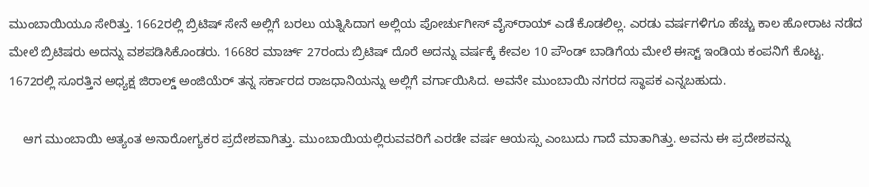ಮುಂಬಾಯಿಯೂ ಸೇರಿತ್ತು. 1662ರಲ್ಲಿ ಬ್ರಿಟಿಷ್ ಸೇನೆ ಅಲ್ಲಿಗೆ ಬರಲು ಯತ್ನಿಸಿದಾಗ ಅಲ್ಲಿಯ ಪೋರ್ಚುಗೀಸ್ ವೈಸ್‍ರಾಯ್ ಎಡೆ ಕೊಡಲಿಲ್ಲ. ಎರಡು ವರ್ಷಗಳಿಗೂ ಹೆಚ್ಚು ಕಾಲ ಹೋರಾಟ ನಡೆದ ಮೇಲೆ ಬ್ರಿಟಿಷರು ಅದನ್ನು ವಶಪಡಿಸಿಕೊಂಡರು. 1668ರ ಮಾರ್ಚ್ 27ರಂದು ಬ್ರಿಟಿಷ್ ದೊರೆ ಅದನ್ನು ವರ್ಷಕ್ಕೆ ಕೇವಲ 10 ಪೌಂಡ್ ಬಾಡಿಗೆಯ ಮೇಲೆ ಈಸ್ಟ್ ಇಂಡಿಯ ಕಂಪನಿಗೆ ಕೊಟ್ಟ. 1672ರಲ್ಲಿ ಸೂರತ್ತಿನ ಅಧ್ಯಕ್ಷ ಜಿರಾಲ್ಡ್ ಅಂಜಿಯೆರ್ ತನ್ನ ಸರ್ಕಾರದ ರಾಜಧಾನಿಯನ್ನು ಅಲ್ಲಿಗೆ ವರ್ಗಾಯಿಸಿದ. ಅವನೇ ಮುಂಬಾಯಿ ನಗರದ ಸ್ಥಾಪಕ ಎನ್ನಬಹುದು.

    ಆಗ ಮುಂಬಾಯಿ ಅತ್ಯಂತ ಅನಾರೋಗ್ಯಕರ ಪ್ರದೇಶವಾಗಿತ್ತು. ಮುಂಬಾಯಿಯಲ್ಲಿರುವವರಿಗೆ ಎರಡೇ ವರ್ಷ ಆಯಸ್ಸು ಎಂಬುದು ಗಾದೆ ಮಾತಾಗಿತ್ತು. ಅವನು ಈ ಪ್ರದೇಶವನ್ನು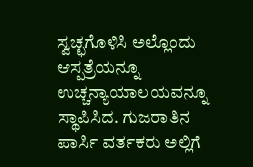ಸ್ವಚ್ಛಗೊಳಿಸಿ ಅಲ್ಲೊಂದು ಆಸ್ಪತ್ರೆಯನ್ನೂ ಉಚ್ಚನ್ಯಾಯಾಲಯವನ್ನೂ ಸ್ಥಾಪಿಸಿದ. ಗುಜರಾತಿನ ಪಾರ್ಸಿ ವರ್ತಕರು ಅಲ್ಲಿಗೆ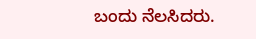ಬಂದು ನೆಲಸಿದರು.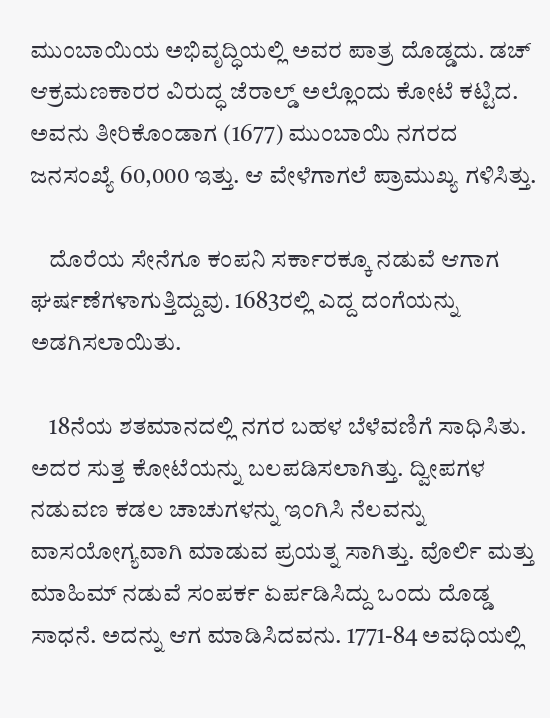ಮುಂಬಾಯಿಯ ಅಭಿವೃದ್ಧಿಯಲ್ಲಿ ಅವರ ಪಾತ್ರ ದೊಡ್ಡದು. ಡಚ್ ಆಕ್ರಮಣಕಾರರ ವಿರುದ್ಧ ಜೆರಾಲ್ಡ್ ಅಲ್ಲೊಂದು ಕೋಟೆ ಕಟ್ಟಿದ. ಅವನು ತೀರಿಕೊಂಡಾಗ (1677) ಮುಂಬಾಯಿ ನಗರದ ಜನಸಂಖ್ಯೆ 60,000 ಇತ್ತು. ಆ ವೇಳೆಗಾಗಲೆ ಪ್ರಾಮುಖ್ಯ ಗಳಿಸಿತ್ತು.

    ದೊರೆಯ ಸೇನೆಗೂ ಕಂಪನಿ ಸರ್ಕಾರಕ್ಕೂ ನಡುವೆ ಆಗಾಗ ಘರ್ಷಣೆಗಳಾಗುತ್ತಿದ್ದುವು. 1683ರಲ್ಲಿ ಎದ್ದ ದಂಗೆಯನ್ನು ಅಡಗಿಸಲಾಯಿತು.

    18ನೆಯ ಶತಮಾನದಲ್ಲಿ ನಗರ ಬಹಳ ಬೆಳೆವಣಿಗೆ ಸಾಧಿಸಿತು. ಅದರ ಸುತ್ತ ಕೋಟೆಯನ್ನು ಬಲಪಡಿಸಲಾಗಿತ್ತು. ದ್ವೀಪಗಳ ನಡುವಣ ಕಡಲ ಚಾಚುಗಳನ್ನು ಇಂಗಿಸಿ ನೆಲವನ್ನು ವಾಸಯೋಗ್ಯವಾಗಿ ಮಾಡುವ ಪ್ರಯತ್ನ ಸಾಗಿತ್ತು. ವೊರ್ಲಿ ಮತ್ತು ಮಾಹಿಮ್ ನಡುವೆ ಸಂಪರ್ಕ ಏರ್ಪಡಿಸಿದ್ದು ಒಂದು ದೊಡ್ಡ ಸಾಧನೆ. ಅದನ್ನು ಆಗ ಮಾಡಿಸಿದವನು. 1771-84 ಅವಧಿಯಲ್ಲಿ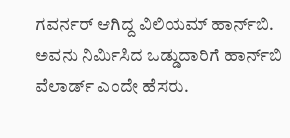ಗವರ್ನರ್ ಆಗಿದ್ದ ವಿಲಿಯಮ್ ಹಾರ್ನ್‍ಬಿ. ಅವನು ನಿರ್ಮಿಸಿದ ಒಡ್ಡುದಾರಿಗೆ ಹಾರ್ನ್‍ಬಿ ವೆಲಾರ್ಡ್ ಎಂದೇ ಹೆಸರು.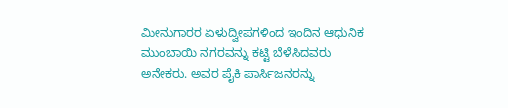ಮೀನುಗಾರರ ಏಳುದ್ವೀಪಗಳಿಂದ ಇಂದಿನ ಆಧುನಿಕ ಮುಂಬಾಯಿ ನಗರವನ್ನು ಕಟ್ಟಿ ಬೆಳೆಸಿದವರು ಅನೇಕರು. ಅವರ ಪೈಕಿ ಪಾರ್ಸಿಜನರನ್ನು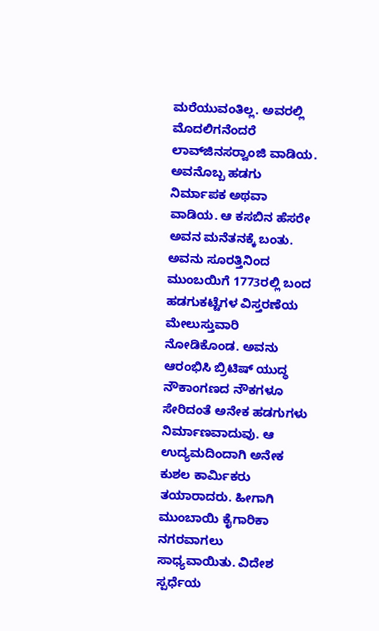ಮರೆಯುವಂತಿಲ್ಲ. ಅವರಲ್ಲಿ ಮೊದಲಿಗನೆಂದರೆ ಲಾವ್‍ಜಿನಸರ್‍ವಾಂಜಿ ವಾಡಿಯ. ಅವನೊಬ್ಬ ಹಡಗು ನಿರ್ಮಾಪಕ ಅಥವಾ ವಾಡಿಯ. ಆ ಕಸಬಿನ ಹೆಸರೇ ಅವನ ಮನೆತನಕ್ಕೆ ಬಂತು. ಅವನು ಸೂರತ್ತಿನಿಂದ ಮುಂಬಯಿಗೆ 1773ರಲ್ಲಿ ಬಂದ ಹಡಗುಕಟ್ಟೆಗಳ ವಿಸ್ತರಣೆಯ ಮೇಲುಸ್ತುವಾರಿ ನೋಡಿಕೊಂಡ. ಅವನು ಆರಂಭಿಸಿ ಬ್ರಿಟಿಷ್ ಯುದ್ಧ ನೌಕಾಂಗಣದ ನೌಕಗಳೂ ಸೇರಿದಂತೆ ಅನೇಕ ಹಡಗುಗಳು ನಿರ್ಮಾಣವಾದುವು. ಆ ಉದ್ಯಮದಿಂದಾಗಿ ಅನೇಕ ಕುಶಲ ಕಾರ್ಮಿಕರು ತಯಾರಾದರು. ಹೀಗಾಗಿ ಮುಂಬಾಯಿ ಕೈಗಾರಿಕಾ ನಗರವಾಗಲು ಸಾಧ್ಯವಾಯಿತು. ವಿದೇಶ ಸ್ಪರ್ಧೆಯ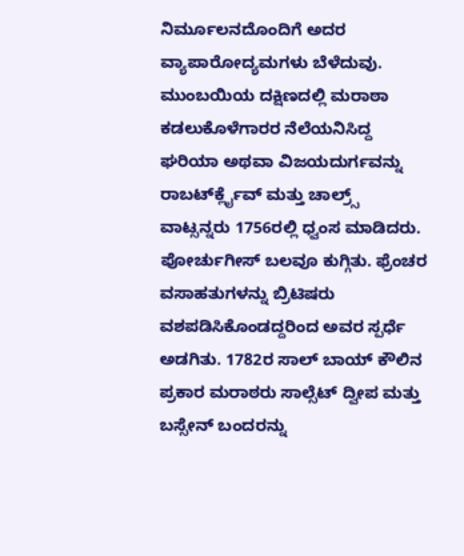ನಿರ್ಮೂಲನದೊಂದಿಗೆ ಅದರ ವ್ಯಾಪಾರೋದ್ಯಮಗಳು ಬೆಳೆದುವು. ಮುಂಬಯಿಯ ದಕ್ಷಿಣದಲ್ಲಿ ಮರಾಠಾ ಕಡಲುಕೊಳೆಗಾರರ ನೆಲೆಯನಿಸಿದ್ದ ಘರಿಯಾ ಅಥವಾ ವಿಜಯದುರ್ಗವನ್ನು ರಾಬರ್ಟ್‍ಕ್ಲೈವ್ ಮತ್ತು ಚಾಲ್ರ್ಸ್ ವಾಟ್ಸನ್ನರು 1756ರಲ್ಲಿ ಧ್ವಂಸ ಮಾಡಿದರು. ಪೋರ್ಚುಗೀಸ್ ಬಲವೂ ಕುಗ್ಗಿತು. ಫ್ರೆಂಚರ ವಸಾಹತುಗಳನ್ನು ಬ್ರಿಟಿಷರು ವಶಪಡಿಸಿಕೊಂಡದ್ದರಿಂದ ಅವರ ಸ್ಪರ್ಧೆ ಅಡಗಿತು. 1782ರ ಸಾಲ್ ಬಾಯ್ ಕೌಲಿನ ಪ್ರಕಾರ ಮರಾಠರು ಸಾಲ್ಸೆಟ್ ದ್ವೀಪ ಮತ್ತು ಬಸ್ಸೇನ್ ಬಂದರನ್ನು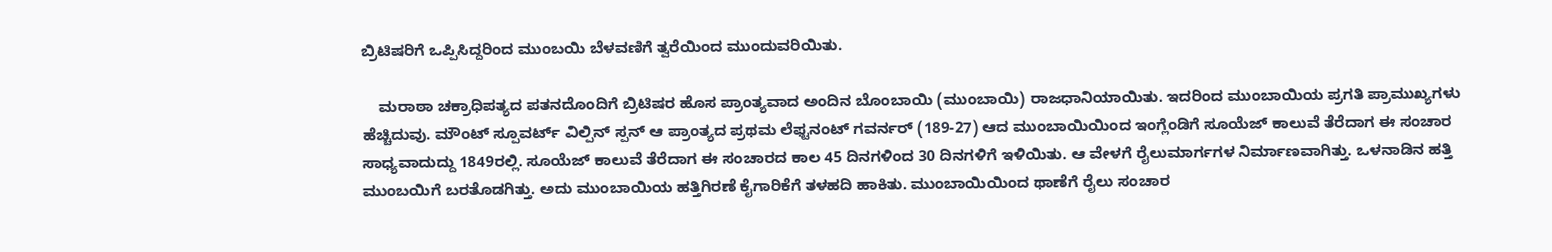ಬ್ರಿಟಿಷರಿಗೆ ಒಪ್ಪಿಸಿದ್ದರಿಂದ ಮುಂಬಯಿ ಬೆಳವಣಿಗೆ ತ್ವರೆಯಿಂದ ಮುಂದುವರಿಯಿತು.

    ಮರಾಠಾ ಚಕ್ರಾಧಿಪತ್ಯದ ಪತನದೊಂದಿಗೆ ಬ್ರಿಟಿಷರ ಹೊಸ ಪ್ರಾಂತ್ಯವಾದ ಅಂದಿನ ಬೊಂಬಾಯಿ (ಮುಂಬಾಯಿ) ರಾಜಧಾನಿಯಾಯಿತು. ಇದರಿಂದ ಮುಂಬಾಯಿಯ ಪ್ರಗತಿ ಪ್ರಾಮುಖ್ಯಗಳು ಹೆಚ್ಚಿದುವು. ಮೌಂಟ್ ಸ್ಪೂವರ್ಟ್ ವಿಲ್ಪಿನ್ ಸ್ಪನ್ ಆ ಪ್ರಾಂತ್ಯದ ಪ್ರಥಮ ಲೆಫ್ಟನಂಟ್ ಗವರ್ನರ್ (189-27) ಆದ ಮುಂಬಾಯಿಯಿಂದ ಇಂಗ್ಲೆಂಡಿಗೆ ಸೂಯೆಜ್ ಕಾಲುವೆ ತೆರೆದಾಗ ಈ ಸಂಚಾರ ಸಾಧ್ಯವಾದುದ್ದು 1849ರಲ್ಲಿ. ಸೂಯೆಜ್ ಕಾಲುವೆ ತೆರೆದಾಗ ಈ ಸಂಚಾರದ ಕಾಲ 45 ದಿನಗಳಿಂದ 30 ದಿನಗಳಿಗೆ ಇಳಿಯಿತು. ಆ ವೇಳಗೆ ರೈಲುಮಾರ್ಗಗಳ ನಿರ್ಮಾಣವಾಗಿತ್ತು. ಒಳನಾಡಿನ ಹತ್ತಿ ಮುಂಬಯಿಗೆ ಬರತೊಡಗಿತ್ತು. ಅದು ಮುಂಬಾಯಿಯ ಹತ್ತಿಗಿರಣೆ ಕೈಗಾರಿಕೆಗೆ ತಳಹದಿ ಹಾಕಿತು. ಮುಂಬಾಯಿಯಿಂದ ಥಾಣೆಗೆ ರೈಲು ಸಂಚಾರ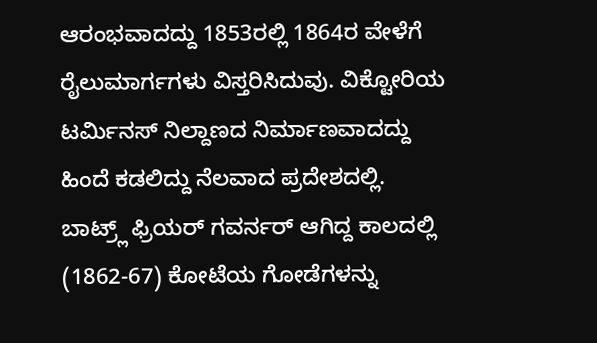ಆರಂಭವಾದದ್ದು 1853ರಲ್ಲಿ 1864ರ ವೇಳೆಗೆ ರೈಲುಮಾರ್ಗಗಳು ವಿಸ್ತರಿಸಿದುವು. ವಿಕ್ಟೋರಿಯ ಟರ್ಮಿನಸ್ ನಿಲ್ದಾಣದ ನಿರ್ಮಾಣವಾದದ್ದು ಹಿಂದೆ ಕಡಲಿದ್ದು ನೆಲವಾದ ಪ್ರದೇಶದಲ್ಲಿ. ಬಾಟ್ರ್ಲ್ ಫ್ರಿಯರ್ ಗವರ್ನರ್ ಆಗಿದ್ದ ಕಾಲದಲ್ಲಿ (1862-67) ಕೋಟೆಯ ಗೋಡೆಗಳನ್ನು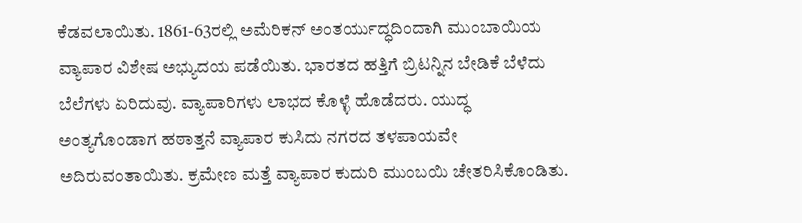ಕೆಡವಲಾಯಿತು. 1861-63ರಲ್ಲಿ ಅಮೆರಿಕನ್ ಅಂತರ್ಯುದ್ಧದಿಂದಾಗಿ ಮುಂಬಾಯಿಯ ವ್ಯಾಪಾರ ವಿಶೇಷ ಅಭ್ಯುದಯ ಪಡೆಯಿತು. ಭಾರತದ ಹತ್ತಿಗೆ ಬ್ರಿಟನ್ನಿನ ಬೇಡಿಕೆ ಬೆಳೆದು ಬೆಲೆಗಳು ಏರಿದುವು. ವ್ಯಾಪಾರಿಗಳು ಲಾಭದ ಕೊಳ್ಳೆ ಹೊಡೆದರು. ಯುದ್ಧ ಅಂತ್ಯಗೊಂಡಾಗ ಹಠಾತ್ತನೆ ವ್ಯಾಪಾರ ಕುಸಿದು ನಗರದ ತಳಪಾಯವೇ ಅದಿರುವಂತಾಯಿತು. ಕ್ರಮೇಣ ಮತ್ತೆ ವ್ಯಾಪಾರ ಕುದುರಿ ಮುಂಬಯಿ ಚೇತರಿಸಿಕೊಂಡಿತು.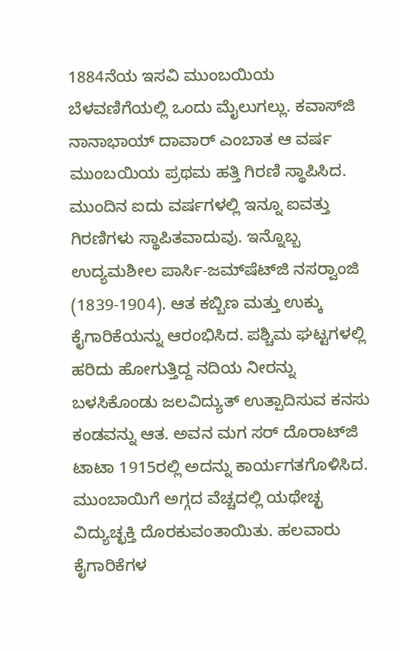1884ನೆಯ ಇಸವಿ ಮುಂಬಯಿಯ ಬೆಳವಣಿಗೆಯಲ್ಲಿ ಒಂದು ಮೈಲುಗಲ್ಲು. ಕವಾಸ್‍ಜಿ ನಾನಾಭಾಯ್ ದಾವಾರ್ ಎಂಬಾತ ಆ ವರ್ಷ ಮುಂಬಯಿಯ ಪ್ರಥಮ ಹತ್ತಿ ಗಿರಣಿ ಸ್ಥಾಪಿಸಿದ. ಮುಂದಿನ ಐದು ವರ್ಷಗಳಲ್ಲಿ ಇನ್ನೂ ಐವತ್ತು ಗಿರಣಿಗಳು ಸ್ಥಾಪಿತವಾದುವು. ಇನ್ನೊಬ್ಬ ಉದ್ಯಮಶೀಲ ಪಾರ್ಸಿ-ಜಮ್‍ಷೆಟ್‍ಜಿ ನಸರ್‍ವಾಂಜಿ (1839-1904). ಆತ ಕಬ್ಬಿಣ ಮತ್ತು ಉಕ್ಕು ಕೈಗಾರಿಕೆಯನ್ನು ಆರಂಭಿಸಿದ. ಪಶ್ಚಿಮ ಘಟ್ಟಗಳಲ್ಲಿ ಹರಿದು ಹೋಗುತ್ತಿದ್ದ ನದಿಯ ನೀರನ್ನು ಬಳಸಿಕೊಂಡು ಜಲವಿದ್ಯುತ್ ಉತ್ಪಾದಿಸುವ ಕನಸು ಕಂಡವನ್ನು ಆತ. ಅವನ ಮಗ ಸರ್ ದೊರಾಟ್‍ಜಿ ಟಾಟಾ 1915ರಲ್ಲಿ ಅದನ್ನು ಕಾರ್ಯಗತಗೊಳಿಸಿದ. ಮುಂಬಾಯಿಗೆ ಅಗ್ಗದ ವೆಚ್ಚದಲ್ಲಿ ಯಥೇಚ್ಛ ವಿದ್ಯುಚ್ಛಕ್ತಿ ದೊರಕುವಂತಾಯಿತು. ಹಲವಾರು ಕೈಗಾರಿಕೆಗಳ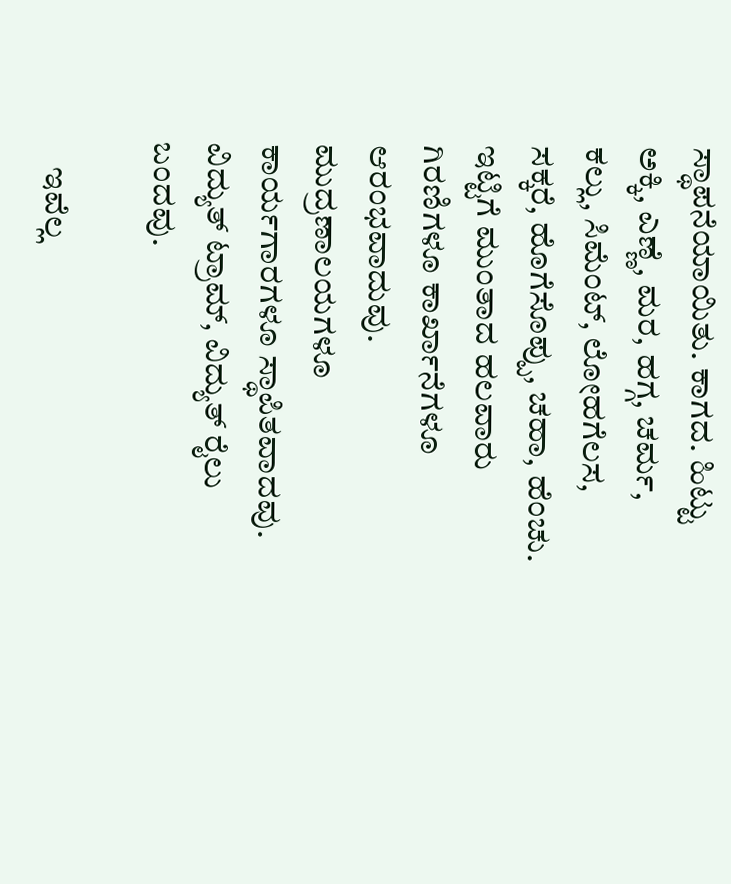ಸ್ಥಾಪನೆಯಾಯಿತು. ಕಾಗದ. ಹಿಟ್ಟು ಅಕ್ಕಿ, ಎಣ್ಣೆ, ಮರ, ಹಗ್ಗ, ಚರ್ಮ, ಕಲ್ಲು, ಸಿಮೆಂಟ್, ಲೋಹಗೆಲಸ, ಸಕ್ಕರೆ, ಹೊಗೆಸೊಪ್ಪು, ಚಹಾ, ಹೆಂಚು. ಇಟ್ಟಿಗೆ ಮುಂತಾದ ಹಲವಾರು ಗಿರಣಿಗಳೂ ಕಾರ್ಖಾನೆಗಳೂ ಆರಂಭವಾದುವು. ಮುದ್ರಣಾಲಯಗಳೂ ಕಾರ್ಯಗಾರಗಳೂ ಸ್ಥಾಪಿತವಾದವು. ವಿದ್ಯುತ್ ಟ್ರಾಮ್, ವಿದ್ಯುತ್ ರೈಲು ಬಂದವು.

    ಇವೆಲ್ಲ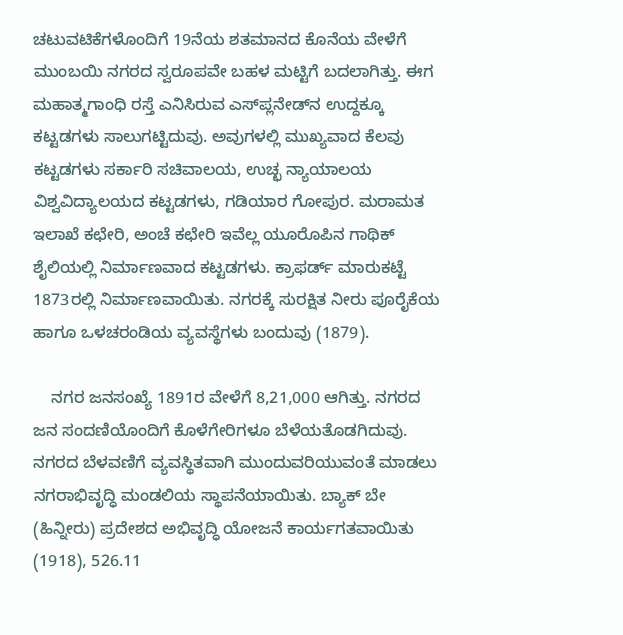ಚಟುವಟಿಕೆಗಳೊಂದಿಗೆ 19ನೆಯ ಶತಮಾನದ ಕೊನೆಯ ವೇಳೆಗೆ ಮುಂಬಯಿ ನಗರದ ಸ್ವರೂಪವೇ ಬಹಳ ಮಟ್ಟಿಗೆ ಬದಲಾಗಿತ್ತು. ಈಗ ಮಹಾತ್ಮಗಾಂಧಿ ರಸ್ತೆ ಎನಿಸಿರುವ ಎಸ್‍ಪ್ಲನೇಡ್‍ನ ಉದ್ದಕ್ಕೂ ಕಟ್ಟಡಗಳು ಸಾಲುಗಟ್ಟಿದುವು. ಅವುಗಳಲ್ಲಿ ಮುಖ್ಯವಾದ ಕೆಲವು ಕಟ್ಟಡಗಳು ಸರ್ಕಾರಿ ಸಚಿವಾಲಯ, ಉಚ್ಛ ನ್ಯಾಯಾಲಯ ವಿಶ್ವವಿದ್ಯಾಲಯದ ಕಟ್ಟಡಗಳು, ಗಡಿಯಾರ ಗೋಪುರ. ಮರಾಮತ ಇಲಾಖೆ ಕಛೇರಿ, ಅಂಚೆ ಕಛೇರಿ ಇವೆಲ್ಲ ಯೂರೊಪಿನ ಗಾಥಿಕ್ ಶೈಲಿಯಲ್ಲಿ ನಿರ್ಮಾಣವಾದ ಕಟ್ಟಡಗಳು. ಕ್ರಾಫರ್ಡ್ ಮಾರುಕಟ್ಟೆ 1873ರಲ್ಲಿ ನಿರ್ಮಾಣವಾಯಿತು. ನಗರಕ್ಕೆ ಸುರಕ್ಷಿತ ನೀರು ಪೂರೈಕೆಯ ಹಾಗೂ ಒಳಚರಂಡಿಯ ವ್ಯವಸ್ಥೆಗಳು ಬಂದುವು (1879).

    ನಗರ ಜನಸಂಖ್ಯೆ 1891ರ ವೇಳೆಗೆ 8,21,000 ಆಗಿತ್ತು. ನಗರದ ಜನ ಸಂದಣಿಯೊಂದಿಗೆ ಕೊಳೆಗೇರಿಗಳೂ ಬೆಳೆಯತೊಡಗಿದುವು. ನಗರದ ಬೆಳವಣಿಗೆ ವ್ಯವಸ್ಥಿತವಾಗಿ ಮುಂದುವರಿಯುವಂತೆ ಮಾಡಲು ನಗರಾಭಿವೃದ್ಧಿ ಮಂಡಲಿಯ ಸ್ಥಾಪನೆಯಾಯಿತು. ಬ್ಯಾಕ್ ಬೇ (ಹಿನ್ನೀರು) ಪ್ರದೇಶದ ಅಭಿವೃದ್ಧಿ ಯೋಜನೆ ಕಾರ್ಯಗತವಾಯಿತು (1918), 526.11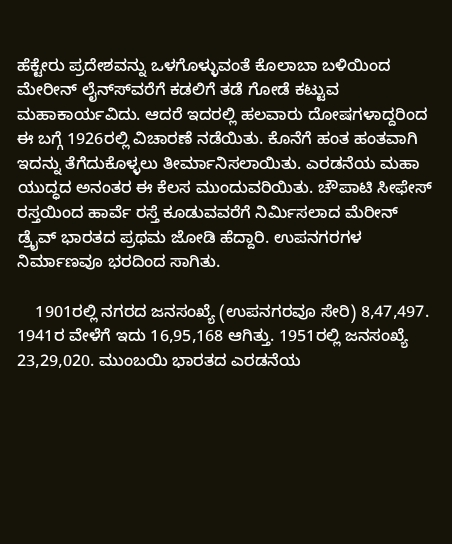ಹೆಕ್ಟೇರು ಪ್ರದೇಶವನ್ನು ಒಳಗೊಳ್ಳುವಂತೆ ಕೊಲಾಬಾ ಬಳಿಯಿಂದ ಮೇರೀನ್ ಲೈನ್ಸ್‍ವರೆಗೆ ಕಡಲಿಗೆ ತಡೆ ಗೋಡೆ ಕಟ್ಟುವ ಮಹಾಕಾರ್ಯವಿದು. ಆದರೆ ಇದರಲ್ಲಿ ಹಲವಾರು ದೋಷಗಳಾದ್ದರಿಂದ ಈ ಬಗ್ಗೆ 1926ರಲ್ಲಿ ವಿಚಾರಣೆ ನಡೆಯಿತು. ಕೊನೆಗೆ ಹಂತ ಹಂತವಾಗಿ ಇದನ್ನು ತೆಗೆದುಕೊಳ್ಳಲು ತೀರ್ಮಾನಿಸಲಾಯಿತು. ಎರಡನೆಯ ಮಹಾ ಯುದ್ಧದ ಅನಂತರ ಈ ಕೆಲಸ ಮುಂದುವರಿಯಿತು. ಚೌಪಾಟಿ ಸೀಫೇಸ್ ರಸ್ತಯಿಂದ ಹಾರ್ವೆ ರಸ್ತೆ ಕೂಡುವವರೆಗೆ ನಿರ್ಮಿಸಲಾದ ಮೆರೀನ್ ಡ್ರೈವ್ ಭಾರತದ ಪ್ರಥಮ ಜೋಡಿ ಹೆದ್ದಾರಿ. ಉಪನಗರಗಳ ನಿರ್ಮಾಣವೂ ಭರದಿಂದ ಸಾಗಿತು.

    1901ರಲ್ಲಿ ನಗರದ ಜನಸಂಖ್ಯೆ (ಉಪನಗರವೂ ಸೇರಿ) 8,47,497. 1941ರ ವೇಳೆಗೆ ಇದು 16,95,168 ಆಗಿತ್ತು. 1951ರಲ್ಲಿ ಜನಸಂಖ್ಯೆ 23,29,020. ಮುಂಬಯಿ ಭಾರತದ ಎರಡನೆಯ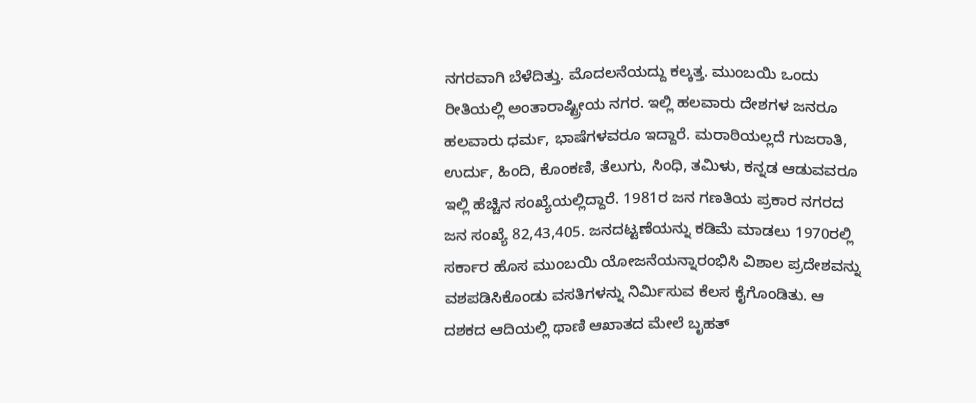ನಗರವಾಗಿ ಬೆಳೆದಿತ್ತು. ಮೊದಲನೆಯದ್ದು ಕಲ್ಕತ್ತ. ಮುಂಬಯಿ ಒಂದು ರೀತಿಯಲ್ಲಿ ಅಂತಾರಾಷ್ಟ್ರೀಯ ನಗರ. ಇಲ್ಲಿ ಹಲವಾರು ದೇಶಗಳ ಜನರೂ ಹಲವಾರು ಧರ್ಮ, ಭಾಷೆಗಳವರೂ ಇದ್ದಾರೆ. ಮರಾಠಿಯಲ್ಲದೆ ಗುಜರಾತಿ, ಉರ್ದು, ಹಿಂದಿ, ಕೊಂಕಣಿ, ತೆಲುಗು, ಸಿಂಧಿ, ತಮಿಳು, ಕನ್ನಡ ಆಡುವವರೂ ಇಲ್ಲಿ ಹೆಚ್ಚಿನ ಸಂಖ್ಯೆಯಲ್ಲಿದ್ದಾರೆ. 1981ರ ಜನ ಗಣತಿಯ ಪ್ರಕಾರ ನಗರದ ಜನ ಸಂಖ್ಯೆ 82,43,405. ಜನದಟ್ಟಣೆಯನ್ನು ಕಡಿಮೆ ಮಾಡಲು 1970ರಲ್ಲಿ ಸರ್ಕಾರ ಹೊಸ ಮುಂಬಯಿ ಯೋಜನೆಯನ್ನಾರಂಭಿಸಿ ವಿಶಾಲ ಪ್ರದೇಶವನ್ನು ವಶಪಡಿಸಿಕೊಂಡು ವಸತಿಗಳನ್ನು ನಿರ್ಮಿಸುವ ಕೆಲಸ ಕೈಗೊಂಡಿತು. ಆ ದಶಕದ ಆದಿಯಲ್ಲಿ ಥಾಣಿ ಆಖಾತದ ಮೇಲೆ ಬೃಹತ್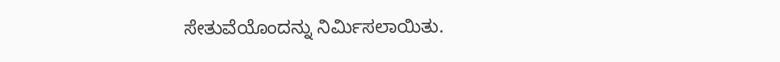ಸೇತುವೆಯೊಂದನ್ನು ನಿರ್ಮಿಸಲಾಯಿತು.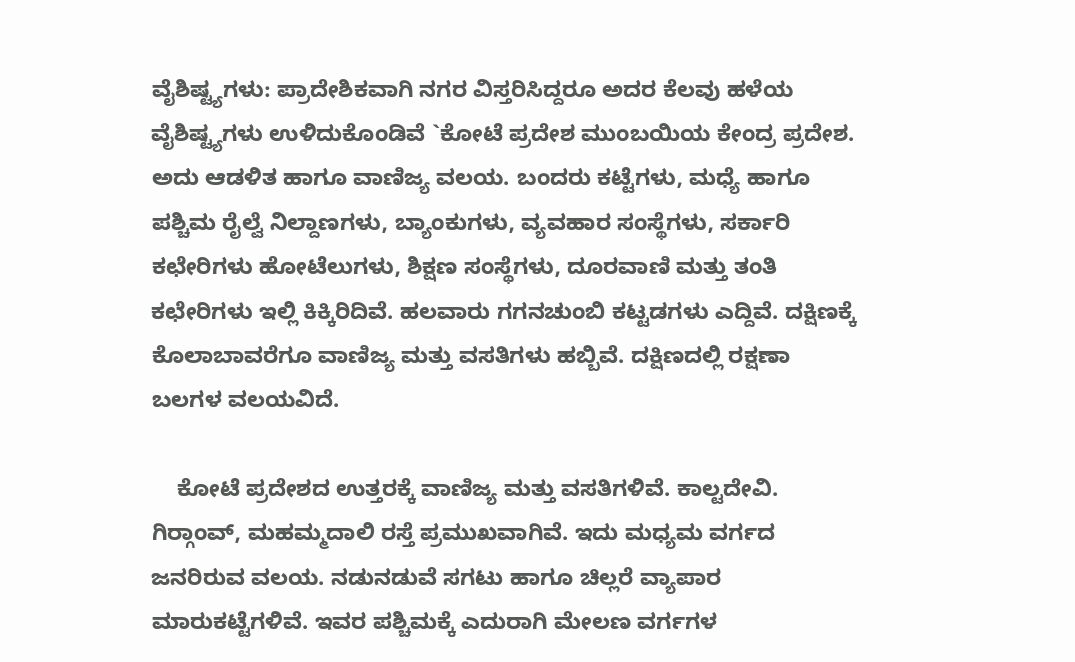ವೈಶಿಷ್ಟ್ಯಗಳು: ಪ್ರಾದೇಶಿಕವಾಗಿ ನಗರ ವಿಸ್ತರಿಸಿದ್ದರೂ ಅದರ ಕೆಲವು ಹಳೆಯ ವೈಶಿಷ್ಟ್ಯಗಳು ಉಳಿದುಕೊಂಡಿವೆ `ಕೋಟೆ ಪ್ರದೇಶ ಮುಂಬಯಿಯ ಕೇಂದ್ರ ಪ್ರದೇಶ. ಅದು ಆಡಳಿತ ಹಾಗೂ ವಾಣಿಜ್ಯ ವಲಯ. ಬಂದರು ಕಟ್ಟೆಗಳು, ಮಧ್ಯೆ ಹಾಗೂ ಪಶ್ಚಿಮ ರೈಲ್ವೆ ನಿಲ್ದಾಣಗಳು, ಬ್ಯಾಂಕುಗಳು, ವ್ಯವಹಾರ ಸಂಸ್ಥೆಗಳು, ಸರ್ಕಾರಿ ಕಛೇರಿಗಳು ಹೋಟೆಲುಗಳು, ಶಿಕ್ಷಣ ಸಂಸ್ಥೆಗಳು, ದೂರವಾಣಿ ಮತ್ತು ತಂತಿ ಕಛೇರಿಗಳು ಇಲ್ಲಿ ಕಿಕ್ಕಿರಿದಿವೆ. ಹಲವಾರು ಗಗನಚುಂಬಿ ಕಟ್ಟಡಗಳು ಎದ್ದಿವೆ. ದಕ್ಷಿಣಕ್ಕೆ ಕೊಲಾಬಾವರೆಗೂ ವಾಣಿಜ್ಯ ಮತ್ತು ವಸತಿಗಳು ಹಬ್ಬಿವೆ. ದಕ್ಷಿಣದಲ್ಲಿ ರಕ್ಷಣಾ ಬಲಗಳ ವಲಯವಿದೆ.

    ಕೋಟೆ ಪ್ರದೇಶದ ಉತ್ತರಕ್ಕೆ ವಾಣಿಜ್ಯ ಮತ್ತು ವಸತಿಗಳಿವೆ. ಕಾಲ್ಟದೇವಿ. ಗಿರ್‍ಗಾಂವ್, ಮಹಮ್ಮದಾಲಿ ರಸ್ತೆ ಪ್ರಮುಖವಾಗಿವೆ. ಇದು ಮಧ್ಯಮ ವರ್ಗದ ಜನರಿರುವ ವಲಯ. ನಡುನಡುವೆ ಸಗಟು ಹಾಗೂ ಚಿಲ್ಲರೆ ವ್ಯಾಪಾರ ಮಾರುಕಟ್ಟೆಗಳಿವೆ. ಇವರ ಪಶ್ಚಿಮಕ್ಕೆ ಎದುರಾಗಿ ಮೇಲಣ ವರ್ಗಗಳ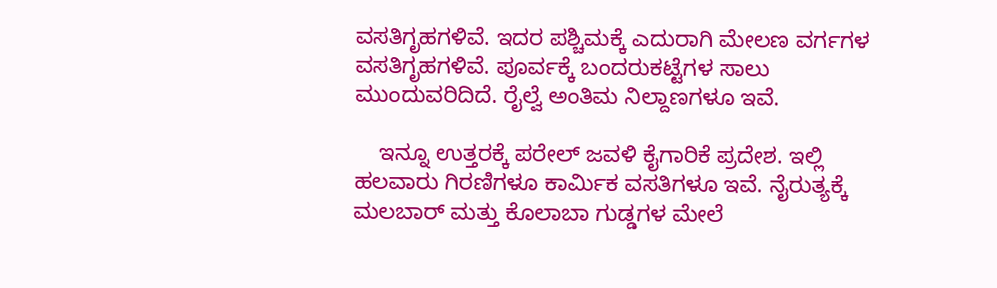ವಸತಿಗೃಹಗಳಿವೆ. ಇದರ ಪಶ್ಚಿಮಕ್ಕೆ ಎದುರಾಗಿ ಮೇಲಣ ವರ್ಗಗಳ ವಸತಿಗೃಹಗಳಿವೆ. ಪೂರ್ವಕ್ಕೆ ಬಂದರುಕಟ್ಟೆಗಳ ಸಾಲು ಮುಂದುವರಿದಿದೆ. ರೈಲ್ವೆ ಅಂತಿಮ ನಿಲ್ದಾಣಗಳೂ ಇವೆ.

    ಇನ್ನೂ ಉತ್ತರಕ್ಕೆ ಪರೇಲ್ ಜವಳಿ ಕೈಗಾರಿಕೆ ಪ್ರದೇಶ. ಇಲ್ಲಿ ಹಲವಾರು ಗಿರಣಿಗಳೂ ಕಾರ್ಮಿಕ ವಸತಿಗಳೂ ಇವೆ. ನೈರುತ್ಯಕ್ಕೆ ಮಲಬಾರ್ ಮತ್ತು ಕೊಲಾಬಾ ಗುಡ್ಡಗಳ ಮೇಲೆ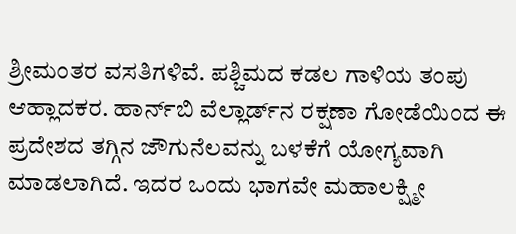ಶ್ರೀಮಂತರ ವಸತಿಗಳಿವೆ. ಪಶ್ಚಿಮದ ಕಡಲ ಗಾಳಿಯ ತಂಪು ಆಹ್ಲಾದಕರ. ಹಾರ್ನ್‍ಬಿ ವೆಲ್ಲಾರ್ಡ್‍ನ ರಕ್ಷಣಾ ಗೋಡೆಯಿಂದ ಈ ಪ್ರದೇಶದ ತಗ್ಗಿನ ಜೌಗುನೆಲವನ್ನು ಬಳಕೆಗೆ ಯೋಗ್ಯವಾಗಿ ಮಾಡಲಾಗಿದೆ. ಇದರ ಒಂದು ಭಾಗವೇ ಮಹಾಲಕ್ಷ್ಮೀ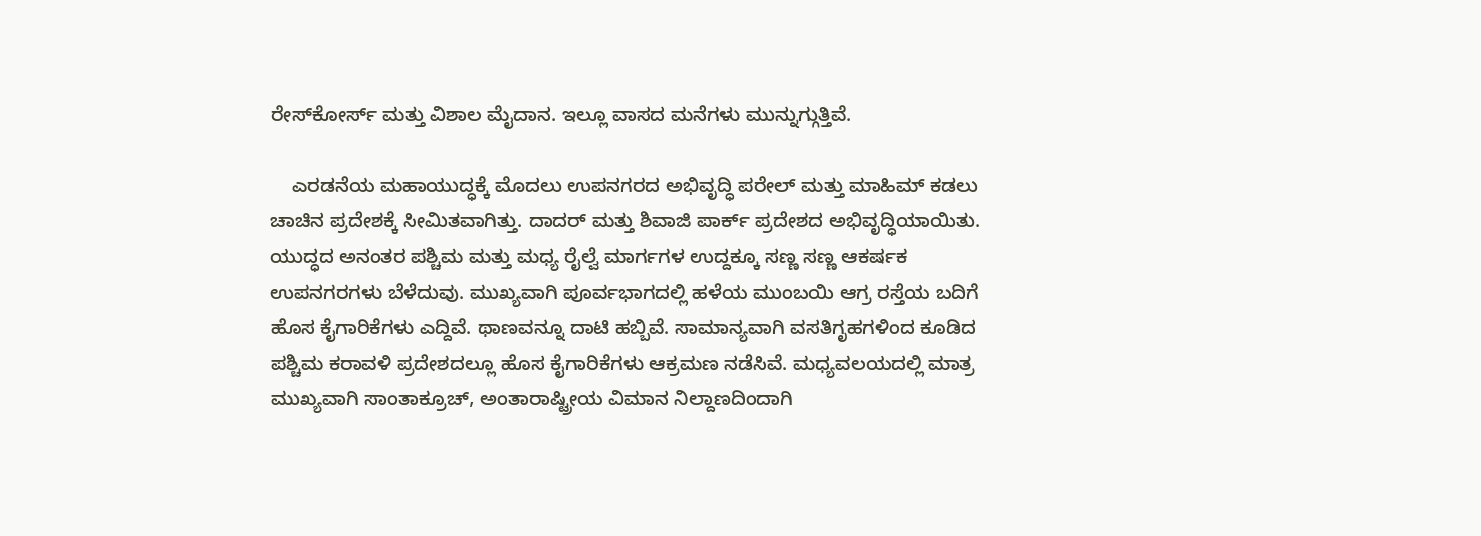ರೇಸ್‍ಕೋರ್ಸ್ ಮತ್ತು ವಿಶಾಲ ಮೈದಾನ. ಇಲ್ಲೂ ವಾಸದ ಮನೆಗಳು ಮುನ್ನುಗ್ಗುತ್ತಿವೆ.

    ಎರಡನೆಯ ಮಹಾಯುದ್ಧಕ್ಕೆ ಮೊದಲು ಉಪನಗರದ ಅಭಿವೃದ್ಧಿ ಪರೇಲ್ ಮತ್ತು ಮಾಹಿಮ್ ಕಡಲು ಚಾಚಿನ ಪ್ರದೇಶಕ್ಕೆ ಸೀಮಿತವಾಗಿತ್ತು. ದಾದರ್ ಮತ್ತು ಶಿವಾಜಿ ಪಾರ್ಕ್ ಪ್ರದೇಶದ ಅಭಿವೃದ್ಧಿಯಾಯಿತು. ಯುದ್ಧದ ಅನಂತರ ಪಶ್ಚಿಮ ಮತ್ತು ಮಧ್ಯ ರೈಲ್ವೆ ಮಾರ್ಗಗಳ ಉದ್ದಕ್ಕೂ ಸಣ್ಣ ಸಣ್ಣ ಆಕರ್ಷಕ ಉಪನಗರಗಳು ಬೆಳೆದುವು. ಮುಖ್ಯವಾಗಿ ಪೂರ್ವಭಾಗದಲ್ಲಿ ಹಳೆಯ ಮುಂಬಯಿ ಆಗ್ರ ರಸ್ತೆಯ ಬದಿಗೆ ಹೊಸ ಕೈಗಾರಿಕೆಗಳು ಎದ್ದಿವೆ. ಥಾಣವನ್ನೂ ದಾಟಿ ಹಬ್ಬಿವೆ. ಸಾಮಾನ್ಯವಾಗಿ ವಸತಿಗೃಹಗಳಿಂದ ಕೂಡಿದ ಪಶ್ಚಿಮ ಕರಾವಳಿ ಪ್ರದೇಶದಲ್ಲೂ ಹೊಸ ಕೈಗಾರಿಕೆಗಳು ಆಕ್ರಮಣ ನಡೆಸಿವೆ. ಮಧ್ಯವಲಯದಲ್ಲಿ ಮಾತ್ರ ಮುಖ್ಯವಾಗಿ ಸಾಂತಾಕ್ರೂಚ್, ಅಂತಾರಾಷ್ಟ್ರೀಯ ವಿಮಾನ ನಿಲ್ದಾಣದಿಂದಾಗಿ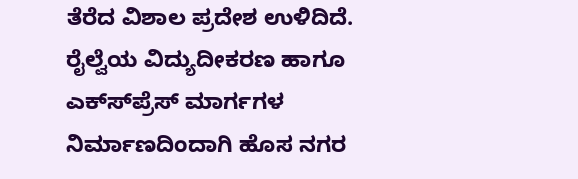ತೆರೆದ ವಿಶಾಲ ಪ್ರದೇಶ ಉಳಿದಿದೆ. ರೈಲ್ವೆಯ ವಿದ್ಯುದೀಕರಣ ಹಾಗೂ ಎಕ್ಸ್‍ಪ್ರೆಸ್ ಮಾರ್ಗಗಳ ನಿರ್ಮಾಣದಿಂದಾಗಿ ಹೊಸ ನಗರ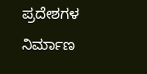ಪ್ರದೇಶಗಳ ನಿರ್ಮಾಣ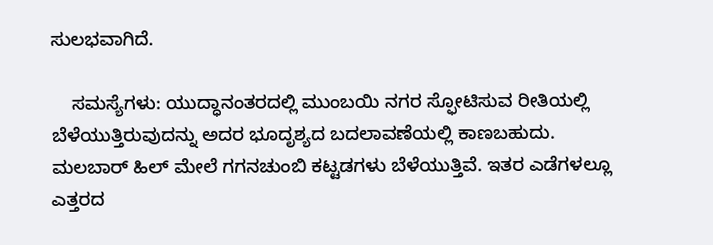ಸುಲಭವಾಗಿದೆ.

    ಸಮಸ್ಯೆಗಳು: ಯುದ್ಧಾನಂತರದಲ್ಲಿ ಮುಂಬಯಿ ನಗರ ಸ್ಫೋಟಿಸುವ ರೀತಿಯಲ್ಲಿ ಬೆಳೆಯುತ್ತಿರುವುದನ್ನು ಅದರ ಭೂದೃಶ್ಯದ ಬದಲಾವಣೆಯಲ್ಲಿ ಕಾಣಬಹುದು. ಮಲಬಾರ್ ಹಿಲ್ ಮೇಲೆ ಗಗನಚುಂಬಿ ಕಟ್ಟಡಗಳು ಬೆಳೆಯುತ್ತಿವೆ. ಇತರ ಎಡೆಗಳಲ್ಲೂ ಎತ್ತರದ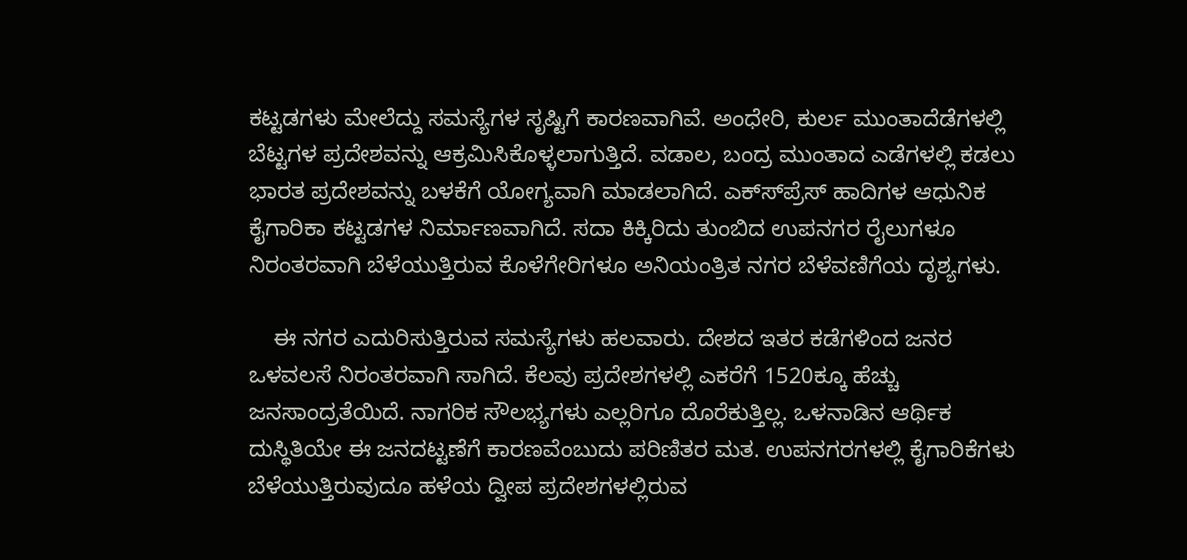ಕಟ್ಟಡಗಳು ಮೇಲೆದ್ದು ಸಮಸ್ಯೆಗಳ ಸೃಷ್ಟಿಗೆ ಕಾರಣವಾಗಿವೆ. ಅಂಧೇರಿ, ಕುರ್ಲ ಮುಂತಾದೆಡೆಗಳಲ್ಲಿ ಬೆಟ್ಟಗಳ ಪ್ರದೇಶವನ್ನು ಆಕ್ರಮಿಸಿಕೊಳ್ಳಲಾಗುತ್ತಿದೆ. ವಡಾಲ, ಬಂದ್ರ ಮುಂತಾದ ಎಡೆಗಳಲ್ಲಿ ಕಡಲು ಭಾರತ ಪ್ರದೇಶವನ್ನು ಬಳಕೆಗೆ ಯೋಗ್ಯವಾಗಿ ಮಾಡಲಾಗಿದೆ. ಎಕ್ಸ್‍ಪ್ರೆಸ್ ಹಾದಿಗಳ ಆಧುನಿಕ ಕೈಗಾರಿಕಾ ಕಟ್ಟಡಗಳ ನಿರ್ಮಾಣವಾಗಿದೆ. ಸದಾ ಕಿಕ್ಕಿರಿದು ತುಂಬಿದ ಉಪನಗರ ರೈಲುಗಳೂ ನಿರಂತರವಾಗಿ ಬೆಳೆಯುತ್ತಿರುವ ಕೊಳೆಗೇರಿಗಳೂ ಅನಿಯಂತ್ರಿತ ನಗರ ಬೆಳೆವಣಿಗೆಯ ದೃಶ್ಯಗಳು.

    ಈ ನಗರ ಎದುರಿಸುತ್ತಿರುವ ಸಮಸ್ಯೆಗಳು ಹಲವಾರು. ದೇಶದ ಇತರ ಕಡೆಗಳಿಂದ ಜನರ ಒಳವಲಸೆ ನಿರಂತರವಾಗಿ ಸಾಗಿದೆ. ಕೆಲವು ಪ್ರದೇಶಗಳಲ್ಲಿ ಎಕರೆಗೆ 1520ಕ್ಕೂ ಹೆಚ್ಚು ಜನಸಾಂದ್ರತೆಯಿದೆ. ನಾಗರಿಕ ಸೌಲಭ್ಯಗಳು ಎಲ್ಲರಿಗೂ ದೊರೆಕುತ್ತಿಲ್ಲ. ಒಳನಾಡಿನ ಆರ್ಥಿಕ ದುಸ್ಥಿತಿಯೇ ಈ ಜನದಟ್ಟಣೆಗೆ ಕಾರಣವೆಂಬುದು ಪರಿಣಿತರ ಮತ. ಉಪನಗರಗಳಲ್ಲಿ ಕೈಗಾರಿಕೆಗಳು ಬೆಳೆಯುತ್ತಿರುವುದೂ ಹಳೆಯ ದ್ವೀಪ ಪ್ರದೇಶಗಳಲ್ಲಿರುವ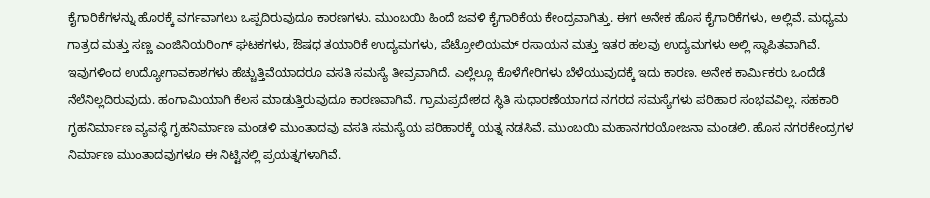ಕೈಗಾರಿಕೆಗಳನ್ನು ಹೊರಕ್ಕೆ ವರ್ಗವಾಗಲು ಒಪ್ಪದಿರುವುದೂ ಕಾರಣಗಳು. ಮುಂಬಯಿ ಹಿಂದೆ ಜವಳಿ ಕೈಗಾರಿಕೆಯ ಕೇಂದ್ರವಾಗಿತ್ತು. ಈಗ ಅನೇಕ ಹೊಸ ಕೈಗಾರಿಕೆಗಳು, ಅಲ್ಲಿವೆ. ಮಧ್ಯಮ ಗಾತ್ರದ ಮತ್ತು ಸಣ್ಣ ಎಂಜಿನಿಯರಿಂಗ್ ಘಟಕಗಳು, ಔಷಧ ತಯಾರಿಕೆ ಉದ್ಯಮಗಳು, ಪೆಟ್ರೋಲಿಯಮ್ ರಸಾಯನ ಮತ್ತು ಇತರ ಹಲವು ಉದ್ಯಮಗಳು ಅಲ್ಲಿ ಸ್ಥಾಪಿತವಾಗಿವೆ. ಇವುಗಳಿಂದ ಉದ್ಯೋಗಾವಕಾಶಗಳು ಹೆಚ್ಚುತ್ತಿವೆಯಾದರೂ ವಸತಿ ಸಮಸ್ಯೆ ತೀವ್ರವಾಗಿದೆ. ಎಲ್ಲೆಲ್ಲೂ ಕೊಳೆಗೇರಿಗಳು ಬೆಳೆಯುವುದಕ್ಕೆ ಇದು ಕಾರಣ. ಅನೇಕ ಕಾರ್ಮಿಕರು ಒಂದೆಡೆ ನೆಲೆನಿಲ್ಲದಿರುವುದು. ಹಂಗಾಮಿಯಾಗಿ ಕೆಲಸ ಮಾಡುತ್ತಿರುವುದೂ ಕಾರಣವಾಗಿವೆ. ಗ್ರಾಮಪ್ರದೇಶದ ಸ್ಥಿತಿ ಸುಧಾರಣೆಯಾಗದ ನಗರದ ಸಮಸ್ಯೆಗಳು ಪರಿಹಾರ ಸಂಭವವಿಲ್ಲ. ಸಹಕಾರಿ ಗೃಹನಿರ್ಮಾಣ ವ್ಯವಸ್ಥೆ ಗೃಹನಿರ್ಮಾಣ ಮಂಡಳಿ ಮುಂತಾದವು ವಸತಿ ಸಮಸ್ಯೆಯ ಪರಿಹಾರಕ್ಕೆ ಯತ್ನ ನಡಸಿವೆ. ಮುಂಬಯಿ ಮಹಾನಗರಯೋಜನಾ ಮಂಡಲಿ. ಹೊಸ ನಗರಕೇಂದ್ರಗಳ ನಿರ್ಮಾಣ ಮುಂತಾದವುಗಳೂ ಈ ನಿಟ್ಟಿನಲ್ಲಿ ಪ್ರಯತ್ನಗಳಾಗಿವೆ.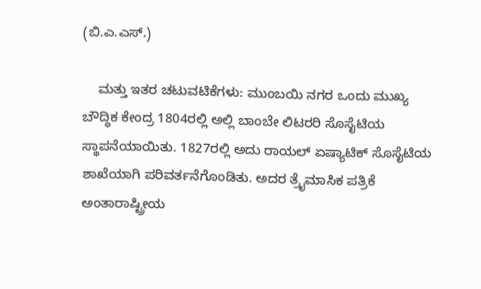(ಬಿ.ಎ.ಎಸ್.)

    ಮತ್ತು ಇತರ ಚಟುವಟಿಕೆಗಳು: ಮುಂಬಯಿ ನಗರ ಒಂದು ಮುಖ್ಯ ಬೌದ್ಧಿಕ ಕೇಂದ್ರ 1804ರಲ್ಲಿ ಅಲ್ಲಿ ಬಾಂಬೇ ಲಿಟರರಿ ಸೊಸೈಟಿಯ ಸ್ಥಾಪನೆಯಾಯಿತು. 1827ರಲ್ಲಿ ಅದು ರಾಯಲ್ ಏಷ್ಯಾಟಿಕ್ ಸೊಸೈಟಿಯ ಶಾಖೆಯಾಗಿ ಪರಿವರ್ತನೆಗೊಂಡಿತು. ಅದರ ತ್ರೈಮಾಸಿಕ ಪತ್ರಿಕೆ ಅಂತಾರಾಷ್ಟ್ರೀಯ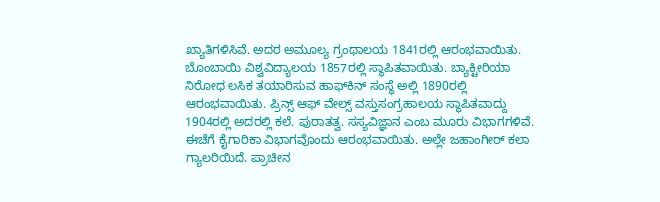ಖ್ಯಾತಿಗಳಿಸಿವೆ. ಅದರ ಅಮೂಲ್ಯ ಗ್ರಂಥಾಲಯ 1841ರಲ್ಲಿ ಆರಂಭವಾಯಿತು. ಬೊಂಬಾಯಿ ವಿಶ್ವವಿದ್ಯಾಲಯ 1857ರಲ್ಲಿ ಸ್ಥಾಪಿತವಾಯಿತು. ಬ್ಯಾಕ್ಟೀರಿಯಾ ನಿರೋಧ ಲಸಿಕ ತಯಾರಿಸುವ ಹಾಫ್‍ಕಿನ್ ಸಂಸ್ಥೆ ಅಲ್ಲಿ 1890ರಲ್ಲಿ ಆರಂಭವಾಯಿತು. ಪ್ರಿನ್ಸ್ ಆಫ್ ವೇಲ್ಸ್ ವಸ್ತುಸಂಗ್ರಹಾಲಯ ಸ್ಥಾಪಿತವಾದ್ದು 1904ರಲ್ಲಿ ಅದರಲ್ಲಿ ಕಲೆ. ಪುರಾತತ್ವ. ಸಸ್ಯವಿಜ್ಞಾನ ಎಂಬ ಮೂರು ವಿಭಾಗಗಳಿವೆ. ಈಚೆಗೆ ಕೈಗಾರಿಕಾ ವಿಭಾಗವೊಂದು ಆರಂಭವಾಯಿತು. ಅಲ್ಲೇ ಜಹಾಂಗೀರ್ ಕಲಾ ಗ್ಯಾಲರಿಯಿದೆ. ಪ್ರಾಚೀನ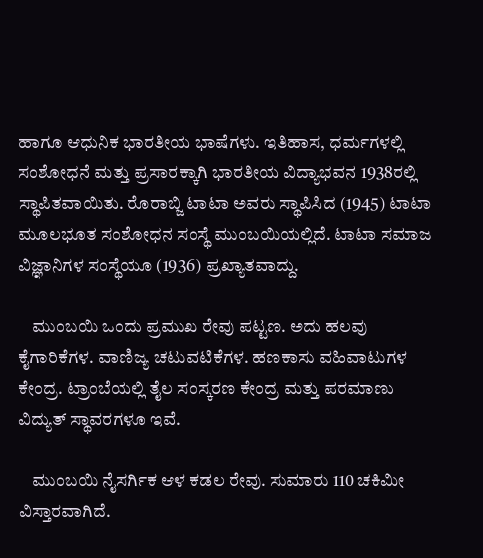ಹಾಗೂ ಆಧುನಿಕ ಭಾರತೀಯ ಭಾಷೆಗಳು. ಇತಿಹಾಸ, ಧರ್ಮಗಳಲ್ಲಿ ಸಂಶೋಧನೆ ಮತ್ತು ಪ್ರಸಾರಕ್ಕಾಗಿ ಭಾರತೀಯ ವಿದ್ಯಾಭವನ 1938ರಲ್ಲಿ ಸ್ಥಾಪಿತವಾಯಿತು. ರೊರಾಬ್ಜಿ ಟಾಟಾ ಅವರು ಸ್ಥಾಪಿಸಿದ (1945) ಟಾಟಾ ಮೂಲಭೂತ ಸಂಶೋಧನ ಸಂಸ್ಥೆ ಮುಂಬಯಿಯಲ್ಲಿದೆ. ಟಾಟಾ ಸಮಾಜ ವಿಜ್ಞಾನಿಗಳ ಸಂಸ್ಥೆಯೂ (1936) ಪ್ರಖ್ಯಾತವಾದ್ದು.

    ಮುಂಬಯಿ ಒಂದು ಪ್ರಮುಖ ರೇವು ಪಟ್ಟಣ. ಅದು ಹಲವು ಕೈಗಾರಿಕೆಗಳ. ವಾಣಿಜ್ಯ ಚಟುವಟಿಕೆಗಳ. ಹಣಕಾಸು ವಹಿವಾಟುಗಳ ಕೇಂದ್ರ. ಟ್ರಾಂಬೆಯಲ್ಲಿ ತೈಲ ಸಂಸ್ಕರಣ ಕೇಂದ್ರ ಮತ್ತು ಪರಮಾಣು ವಿದ್ಯುತ್ ಸ್ಥಾವರಗಳೂ ಇವೆ.

    ಮುಂಬಯಿ ನೈಸರ್ಗಿಕ ಆಳ ಕಡಲ ರೇವು. ಸುಮಾರು 110 ಚಕಿಮೀ ವಿಸ್ತಾರವಾಗಿದೆ.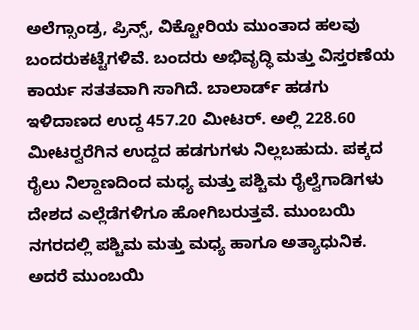ಅಲೆಗ್ಸಾಂಡ್ರ, ಪ್ರಿನ್ಸ್, ವಿಕ್ಟೋರಿಯ ಮುಂತಾದ ಹಲವು ಬಂದರುಕಟ್ಟೆಗಳಿವೆ. ಬಂದರು ಅಭಿವೃದ್ಧಿ ಮತ್ತು ವಿಸ್ತರಣೆಯ ಕಾರ್ಯ ಸತತವಾಗಿ ಸಾಗಿದೆ. ಬಾಲಾರ್ಡ್ ಹಡಗು ಇಳಿದಾಣದ ಉದ್ದ 457.20 ಮೀಟರ್. ಅಲ್ಲಿ 228.60 ಮೀಟರ್‍ವರೆಗಿನ ಉದ್ದದ ಹಡಗುಗಳು ನಿಲ್ಲಬಹುದು. ಪಕ್ಕದ ರೈಲು ನಿಲ್ದಾಣದಿಂದ ಮಧ್ಯ ಮತ್ತು ಪಶ್ಚಿಮ ರೈಲ್ವೆಗಾಡಿಗಳು ದೇಶದ ಎಲ್ಲೆಡೆಗಳಿಗೂ ಹೋಗಿಬರುತ್ತವೆ. ಮುಂಬಯಿ ನಗರದಲ್ಲಿ ಪಶ್ಚಿಮ ಮತ್ತು ಮಧ್ಯ ಹಾಗೂ ಅತ್ಯಾಧುನಿಕ. ಅದರೆ ಮುಂಬಯಿ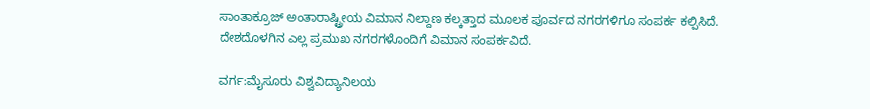ಸಾಂತಾಕ್ರೂಜ್ ಅಂತಾರಾಷ್ಟ್ರೀಯ ವಿಮಾನ ನಿಲ್ದಾಣ ಕಲ್ಕತ್ತಾದ ಮೂಲಕ ಪೂರ್ವದ ನಗರಗಳಿಗೂ ಸಂಪರ್ಕ ಕಲ್ಪಿಸಿದೆ. ದೇಶದೊಳಗಿನ ಎಲ್ಲ ಪ್ರಮುಖ ನಗರಗಳೊಂದಿಗೆ ವಿಮಾನ ಸಂಪರ್ಕವಿದೆ.

ವರ್ಗ:ಮೈಸೂರು ವಿಶ್ವವಿದ್ಯಾನಿಲಯ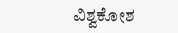ವಿಶ್ವಕೋಶ